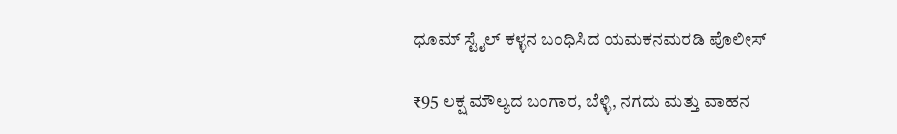ಧೂಮ್ ಸ್ಟೈಲ್ ಕಳ್ಳನ‌ ಬಂಧಿಸಿದ ಯಮಕನಮರಡಿ ಪೊಲೀಸ್

₹95 ಲಕ್ಷ ಮೌಲ್ಯದ ಬಂಗಾರ, ಬೆಳ್ಳಿ, ನಗದು ಮತ್ತು ವಾಹನ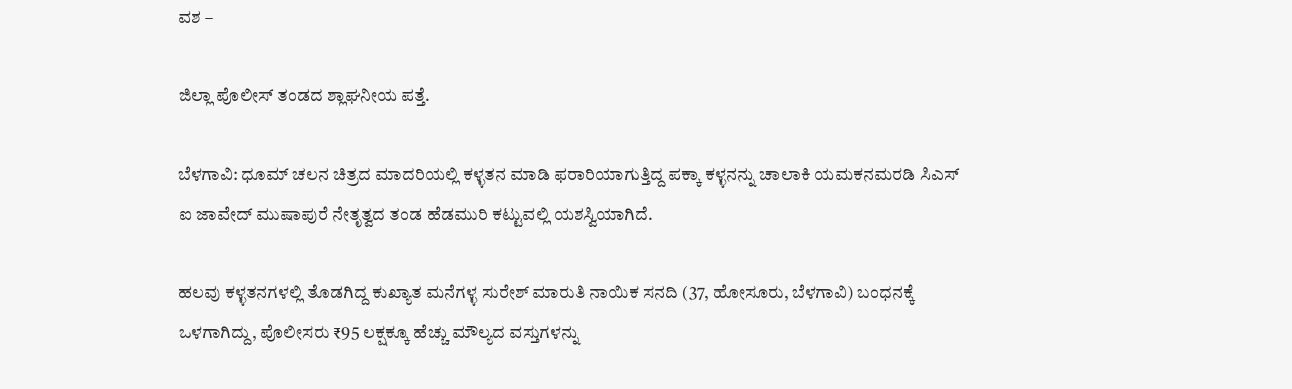ವಶ –

ಜಿಲ್ಲಾ ಪೊಲೀಸ್ ತಂಡದ ಶ್ಲಾಘನೀಯ ಪತ್ತೆ.

ಬೆಳಗಾವಿ: ಧೂಮ್ ಚಲನ ಚಿತ್ರದ ಮಾದರಿಯಲ್ಲಿ ಕಳ್ಳತನ ಮಾಡಿ ಫರಾರಿಯಾಗುತ್ತಿದ್ದ ಪಕ್ಕಾ ಕಳ್ಳನನ್ನು ಚಾಲಾಕಿ ಯಮಕನಮರಡಿ ಸಿಎಸ್ ಐ ಜಾವೇದ್ ಮುಷಾಪುರೆ ನೇತೃತ್ವದ ತಂಡ ಹೆಡಮುರಿ ಕಟ್ಟುವಲ್ಲಿ ಯಶಸ್ವಿಯಾಗಿದೆ.

ಹಲವು ಕಳ್ಳತನಗಳಲ್ಲಿ ತೊಡಗಿದ್ದ ಕುಖ್ಯಾತ ಮನೆಗಳ್ಳ ಸುರೇಶ್ ಮಾರುತಿ ನಾಯಿಕ ಸನದಿ (37, ಹೋಸೂರು, ಬೆಳಗಾವಿ) ಬಂಧನಕ್ಕೆ ಒಳಗಾಗಿದ್ದು, ಪೊಲೀಸರು ₹95 ಲಕ್ಷಕ್ಕೂ ಹೆಚ್ಚು ಮೌಲ್ಯದ ವಸ್ತುಗಳನ್ನು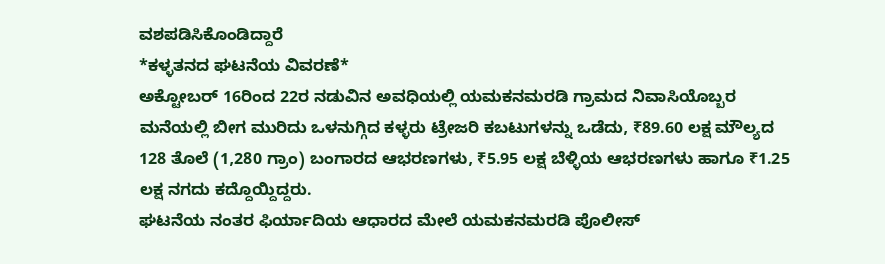ವಶಪಡಿಸಿಕೊಂಡಿದ್ದಾರೆ
*ಕಳ್ಳತನದ ಘಟನೆಯ ವಿವರಣೆ*
ಅಕ್ಟೋಬರ್ 16ರಿಂದ 22ರ ನಡುವಿನ ಅವಧಿಯಲ್ಲಿ ಯಮಕನಮರಡಿ ಗ್ರಾಮದ ನಿವಾಸಿಯೊಬ್ಬರ ಮನೆಯಲ್ಲಿ ಬೀಗ ಮುರಿದು ಒಳನುಗ್ಗಿದ ಕಳ್ಳರು ಟ್ರೇಜರಿ ಕಬಟುಗಳನ್ನು ಒಡೆದು, ₹89.60 ಲಕ್ಷ ಮೌಲ್ಯದ 128 ತೊಲೆ (1,280 ಗ್ರಾಂ) ಬಂಗಾರದ ಆಭರಣಗಳು, ₹5.95 ಲಕ್ಷ ಬೆಳ್ಳಿಯ ಆಭರಣಗಳು ಹಾಗೂ ₹1.25 ಲಕ್ಷ ನಗದು ಕದ್ದೊಯ್ದಿದ್ದರು.
ಘಟನೆಯ ನಂತರ ಫಿರ್ಯಾದಿಯ ಆಧಾರದ ಮೇಲೆ ಯಮಕನಮರಡಿ ಪೊಲೀಸ್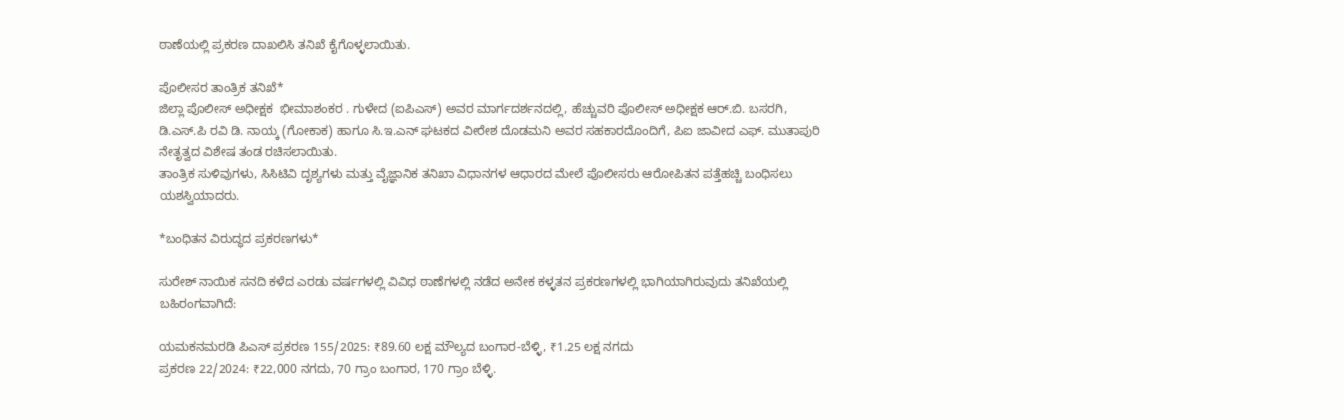ಠಾಣೆಯಲ್ಲಿ ಪ್ರಕರಣ ದಾಖಲಿಸಿ ತನಿಖೆ ಕೈಗೊಳ್ಳಲಾಯಿತು.

ಪೊಲೀಸರ ತಾಂತ್ರಿಕ ತನಿಖೆ*
ಜಿಲ್ಲಾ ಪೊಲೀಸ್ ಅಧೀಕ್ಷಕ  ಭೀಮಾಶಂಕರ . ಗುಳೇದ (ಐಪಿಎಸ್) ಅವರ ಮಾರ್ಗದರ್ಶನದಲ್ಲಿ, ಹೆಚ್ಚುವರಿ ಪೊಲೀಸ್ ಅಧೀಕ್ಷಕ ಆರ್.ಬಿ. ಬಸರಗಿ, ಡಿ.ಎಸ್‌.ಪಿ ರವಿ ಡಿ. ನಾಯ್ಕ (ಗೋಕಾಕ) ಹಾಗೂ ಸಿ.ಇ.ಎನ್ ಘಟಕದ ವೀರೇಶ ದೊಡಮನಿ ಅವರ ಸಹಕಾರದೊಂದಿಗೆ, ಪಿಐ ಜಾವೀದ ಎಫ್. ಮುತಾಪುರಿ ನೇತೃತ್ವದ ವಿಶೇಷ ತಂಡ ರಚಿಸಲಾಯಿತು.
ತಾಂತ್ರಿಕ ಸುಳಿವುಗಳು, ಸಿಸಿಟಿವಿ ದೃಶ್ಯಗಳು ಮತ್ತು ವೈಜ್ಞಾನಿಕ ತನಿಖಾ ವಿಧಾನಗಳ ಆಧಾರದ ಮೇಲೆ ಪೊಲೀಸರು ಆರೋಪಿತನ ಪತ್ತೆಹಚ್ಚಿ ಬಂಧಿಸಲು ಯಶಸ್ವಿಯಾದರು.

*ಬಂಧಿತನ ವಿರುದ್ಧದ ಪ್ರಕರಣಗಳು*

ಸುರೇಶ್ ನಾಯಿಕ ಸನದಿ ಕಳೆದ ಎರಡು ವರ್ಷಗಳಲ್ಲಿ ವಿವಿಧ ಠಾಣೆಗಳಲ್ಲಿ ನಡೆದ ಅನೇಕ ಕಳ್ಳತನ ಪ್ರಕರಣಗಳಲ್ಲಿ ಭಾಗಿಯಾಗಿರುವುದು ತನಿಖೆಯಲ್ಲಿ ಬಹಿರಂಗವಾಗಿದೆ:

ಯಮಕನಮರಡಿ ಪಿಎಸ್ ಪ್ರಕರಣ 155/2025: ₹89.60 ಲಕ್ಷ ಮೌಲ್ಯದ ಬಂಗಾರ-ಬೆಳ್ಳಿ, ₹1.25 ಲಕ್ಷ ನಗದು
ಪ್ರಕರಣ 22/2024: ₹22,000 ನಗದು, 70 ಗ್ರಾಂ ಬಂಗಾರ, 170 ಗ್ರಾಂ ಬೆಳ್ಳಿ.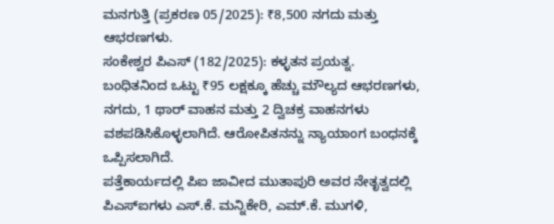ಮನಗುತ್ತಿ (ಪ್ರಕರಣ 05/2025): ₹8,500 ನಗದು ಮತ್ತು ಆಭರಣಗಳು.
ಸಂಕೇಶ್ವರ ಪಿಎಸ್ (182/2025): ಕಳ್ಳತನ ಪ್ರಯತ್ನ.
ಬಂಧಿತನಿಂದ ಒಟ್ಟು ₹95 ಲಕ್ಷಕ್ಕೂ ಹೆಚ್ಚು ಮೌಲ್ಯದ ಆಭರಣಗಳು, ನಗದು, 1 ಥಾರ್ ವಾಹನ ಮತ್ತು 2 ದ್ವಿಚಕ್ರ ವಾಹನಗಳು ವಶಪಡಿಸಿಕೊಳ್ಳಲಾಗಿದೆ. ಆರೋಪಿತನನ್ನು ನ್ಯಾಯಾಂಗ ಬಂಧನಕ್ಕೆ ಒಪ್ಪಿಸಲಾಗಿದೆ.
ಪತ್ತೆಕಾರ್ಯದಲ್ಲಿ ಪಿಐ ಜಾವೀದ ಮುತಾಪುರಿ ಅವರ ನೇತೃತ್ವದಲ್ಲಿ ಪಿಎಸ್‌ಐಗಳು ಎಸ್‌.ಕೆ. ಮನ್ನಿಕೇರಿ, ಎಮ್‌.ಕೆ. ಮುಗಳಿ,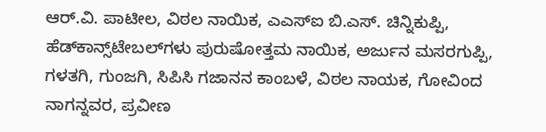ಆರ್‌.ವಿ. ಪಾಟೀಲ, ವಿಠಲ ನಾಯಿಕ, ಎಎಸ್‌ಐ ಬಿ.ಎಸ್‌. ಚಿನ್ನಿಕುಪ್ಪಿ, ಹೆಡ್‌ಕಾನ್ಸ್‌ಟೇಬಲ್‌ಗಳು ಪುರುಷೋತ್ತಮ ನಾಯಿಕ, ಅರ್ಜುನ ಮಸರಗುಪ್ಪಿ, ಗಳತಗಿ, ಗುಂಜಗಿ, ಸಿಪಿಸಿ ಗಜಾನನ ಕಾಂಬಳೆ, ವಿಠಲ ನಾಯಕ, ಗೋವಿಂದ ನಾಗನ್ನವರ, ಪ್ರವೀಣ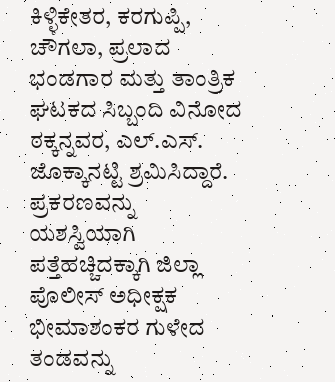ಕಿಳ್ಳಿಕೇತರ, ಕರಗುಪ್ಪಿ, ಚೌಗಲಾ, ಪ್ರಲಾದ ಭಂಡಗಾರ ಮತ್ತು ತಾಂತ್ರಿಕ ಘಟಕದ ಸಿಬ್ಬಂದಿ ವಿನೋದ ಠಕ್ಕನ್ನವರ, ಎಲ್‌.ಎಸ್‌. ಜೊಕ್ಕಾನಟ್ಟಿ ಶ್ರಮಿಸಿದ್ದಾರೆ.
ಪ್ರಕರಣವನ್ನು ಯಶಸ್ವಿಯಾಗಿ ಪತ್ತೆಹಚ್ಚಿದಕ್ಕಾಗಿ ಜಿಲ್ಲಾ ಪೊಲೀಸ್ ಅಧೀಕ್ಷಕ ಭೀಮಾಶಂಕರ ಗುಳೇದ ತಂಡವನ್ನು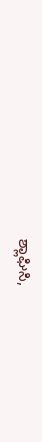ಶ್ಲಾಘಿಸಿ,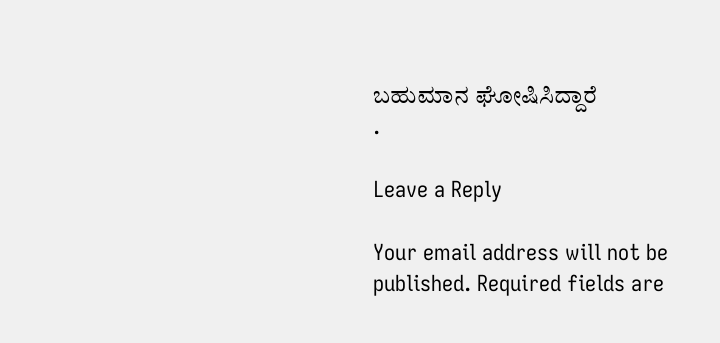ಬಹುಮಾನ ಘೋಷಿಸಿದ್ದಾರೆ
.

Leave a Reply

Your email address will not be published. Required fields are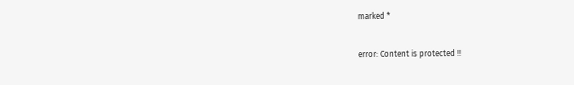marked *

error: Content is protected !!